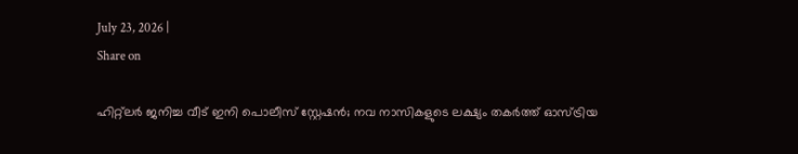July 23, 2026 |
Share on

ഹിറ്റ്‌ലര്‍ ജനിച്ച വീട് ഇനി പൊലീസ് സ്റ്റേഷന്‍; നവ നാസികളുടെ ലക്ഷ്യം തകര്‍ത്ത് ഓസ്ട്രിയ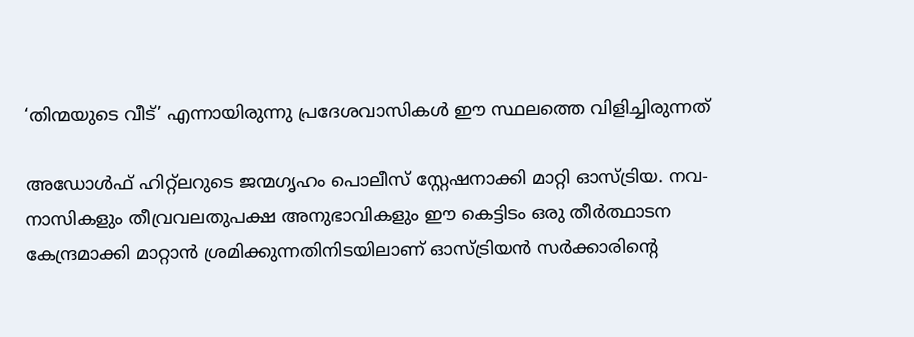‘തിന്മയുടെ വീട്’ എന്നായിരുന്നു പ്രദേശവാസികള്‍ ഈ സ്ഥലത്തെ വിളിച്ചിരുന്നത്‌

അഡോള്‍ഫ് ഹിറ്റ്ലറുടെ ജന്മഗൃഹം പൊലീസ് സ്റ്റേഷനാക്കി മാറ്റി ഓസ്ട്രിയ. നവ-നാസികളും തീവ്രവലതുപക്ഷ അനുഭാവികളും ഈ കെട്ടിടം ഒരു തീര്‍ത്ഥാടന കേന്ദ്രമാക്കി മാറ്റാന്‍ ശ്രമിക്കുന്നതിനിടയിലാണ് ഓസ്ട്രിയന്‍ സര്‍ക്കാരിന്റെ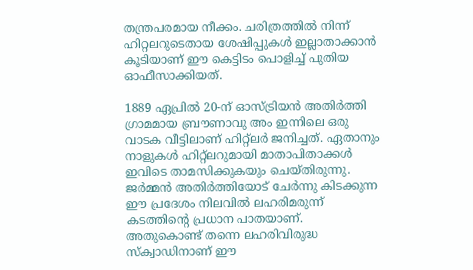തന്ത്രപരമായ നീക്കം. ചരിത്രത്തില്‍ നിന്ന് ഹിറ്റലറുടെതായ ശേഷിപ്പുകള്‍ ഇല്ലാതാക്കാന്‍ കൂടിയാണ് ഈ കെട്ടിടം പൊളിച്ച് പുതിയ ഓഫീസാക്കിയത്.

1889 ഏപ്രില്‍ 20-ന് ഓസ്ട്രിയന്‍ അതിര്‍ത്തി ഗ്രാമമായ ബ്രൗണാവു അം ഇന്നിലെ ഒരു വാടക വീട്ടിലാണ് ഹിറ്റ്ലര്‍ ജനിച്ചത്. ഏതാനും നാളുകള്‍ ഹിറ്റ്‌ലറുമായി മാതാപിതാക്കള്‍ ഇവിടെ താമസിക്കുകയും ചെയ്തിരുന്നു. ജര്‍മ്മന്‍ അതിര്‍ത്തിയോട് ചേര്‍ന്നു കിടക്കുന്ന ഈ പ്രദേശം നിലവില്‍ ലഹരിമരുന്ന് കടത്തിന്റെ പ്രധാന പാതയാണ്. അതുകൊണ്ട് തന്നെ ലഹരിവിരുദ്ധ സ്‌ക്വാഡിനാണ് ഈ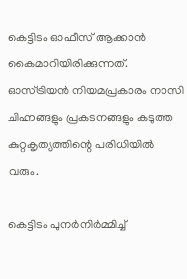കെട്ടിടം ഓഫീസ് ആക്കാന്‍ കൈമാറിയിരിക്കുന്നത്. ഓസ്ട്രിയന്‍ നിയമപ്രകാരം നാസി ചിഹ്നങ്ങളും പ്രകടനങ്ങളും കടുത്ത കുറ്റകൃത്യത്തിന്റെ പരിധിയില്‍ വരും.

കെട്ടിടം പുനര്‍നിര്‍മ്മിച്ച്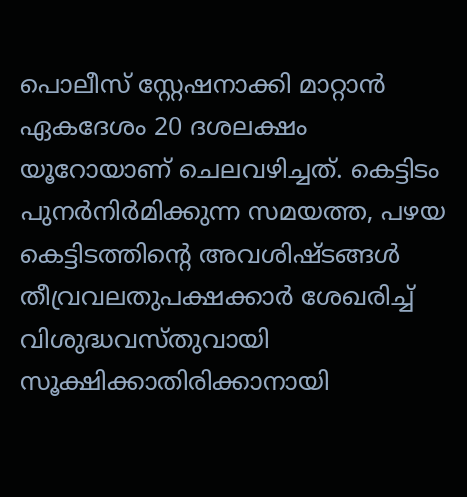പൊലീസ് സ്റ്റേഷനാക്കി മാറ്റാന്‍ ഏകദേശം 20 ദശലക്ഷം യൂറോയാണ് ചെലവഴിച്ചത്. കെട്ടിടം പുനര്‍നിര്‍മിക്കുന്ന സമയത്ത, പഴയ കെട്ടിടത്തിന്റെ അവശിഷ്ടങ്ങള്‍ തീവ്രവലതുപക്ഷക്കാര്‍ ശേഖരിച്ച് വിശുദ്ധവസ്തുവായി സൂക്ഷിക്കാതിരിക്കാനായി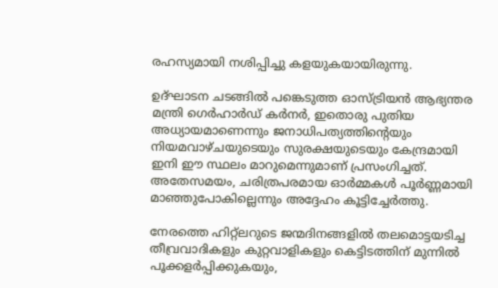രഹസ്യമായി നശിപ്പിച്ചു കളയുകയായിരുന്നു.

ഉദ്ഘാടന ചടങ്ങില്‍ പങ്കെടുത്ത ഓസ്ട്രിയന്‍ ആഭ്യന്തര മന്ത്രി ഗെര്‍ഹാര്‍ഡ് കര്‍നര്‍, ഇതൊരു പുതിയ അധ്യായമാണെന്നും ജനാധിപത്യത്തിന്റെയും നിയമവാഴ്ചയുടെയും സുരക്ഷയുടെയും കേന്ദ്രമായി ഇനി ഈ സ്ഥലം മാറുമെന്നുമാണ് പ്രസംഗിച്ചത്. അതേസമയം, ചരിത്രപരമായ ഓര്‍മ്മകള്‍ പൂര്‍ണ്ണമായി മാഞ്ഞുപോകില്ലെന്നും അദ്ദേഹം കൂട്ടിച്ചേര്‍ത്തു.

നേരത്തെ ഹിറ്റ്ലറുടെ ജന്മദിനങ്ങളില്‍ തലമൊട്ടയടിച്ച തീവ്രവാദികളും കുറ്റവാളികളും കെട്ടിടത്തിന് മുന്നില്‍ പൂക്കളര്‍പ്പിക്കുകയും,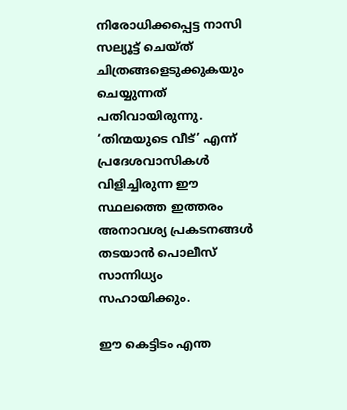നിരോധിക്കപ്പെട്ട നാസി സല്യൂട്ട് ചെയ്ത് ചിത്രങ്ങളെടുക്കുകയും ചെയ്യുന്നത് പതിവായിരുന്നു. ‘തിന്മയുടെ വീട്’ എന്ന് പ്രദേശവാസികള്‍ വിളിച്ചിരുന്ന ഈ സ്ഥലത്തെ ഇത്തരം അനാവശ്യ പ്രകടനങ്ങള്‍ തടയാന്‍ പൊലീസ് സാന്നിധ്യം സഹായിക്കും.

ഈ കെട്ടിടം എന്ത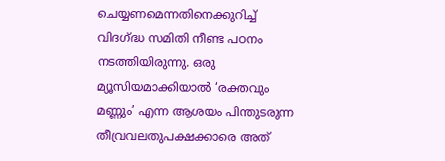ചെയ്യണമെന്നതിനെക്കുറിച്ച് വിദഗ്ദ്ധ സമിതി നീണ്ട പഠനം നടത്തിയിരുന്നു. ഒരു മ്യൂസിയമാക്കിയാല്‍ ‘രക്തവും മണ്ണും’ എന്ന ആശയം പിന്തുടരുന്ന തീവ്രവലതുപക്ഷക്കാരെ അത്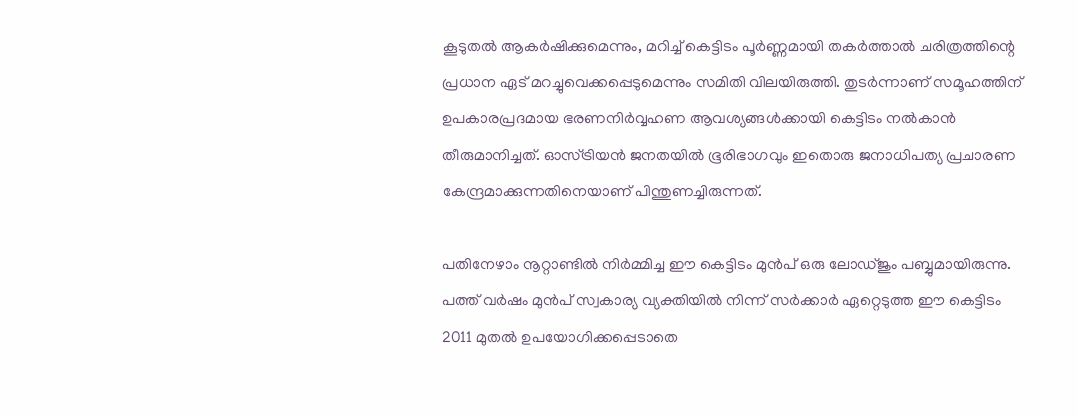കൂടുതല്‍ ആകര്‍ഷിക്കുമെന്നും, മറിച്ച് കെട്ടിടം പൂര്‍ണ്ണമായി തകര്‍ത്താല്‍ ചരിത്രത്തിന്റെ പ്രധാന ഏട് മറച്ചുവെക്കപ്പെടുമെന്നും സമിതി വിലയിരുത്തി. തുടര്‍ന്നാണ് സമൂഹത്തിന് ഉപകാരപ്രദമായ ഭരണനിര്‍വ്വഹണ ആവശ്യങ്ങള്‍ക്കായി കെട്ടിടം നല്‍കാന്‍ തീരുമാനിച്ചത്. ഓസ്ട്രിയന്‍ ജനതയില്‍ ഭൂരിഭാഗവും ഇതൊരു ജനാധിപത്യ പ്രചാരണ കേന്ദ്രമാക്കുന്നതിനെയാണ് പിന്തുണച്ചിരുന്നത്.

പതിനേഴാം നൂറ്റാണ്ടില്‍ നിര്‍മ്മിച്ച ഈ കെട്ടിടം മുന്‍പ് ഒരു ലോഡ്ജും പബ്ബുമായിരുന്നു. പത്ത് വര്‍ഷം മുന്‍പ് സ്വകാര്യ വ്യക്തിയില്‍ നിന്ന് സര്‍ക്കാര്‍ ഏറ്റെടുത്ത ഈ കെട്ടിടം 2011 മുതല്‍ ഉപയോഗിക്കപ്പെടാതെ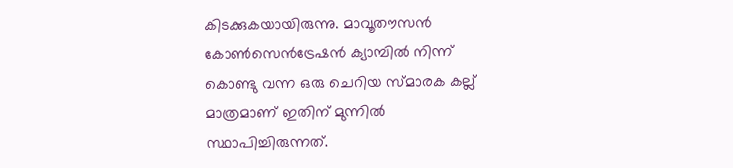കിടക്കുകയായിരുന്നു. മാവൂതൗസന്‍ കോണ്‍സെന്‍ട്രേഷന്‍ ക്യാമ്പില്‍ നിന്ന് കൊണ്ടു വന്ന ഒരു ചെറിയ സ്മാരക കല്ല് മാത്രമാണ് ഇതിന് മുന്നില്‍ സ്ഥാപിച്ചിരുന്നത്.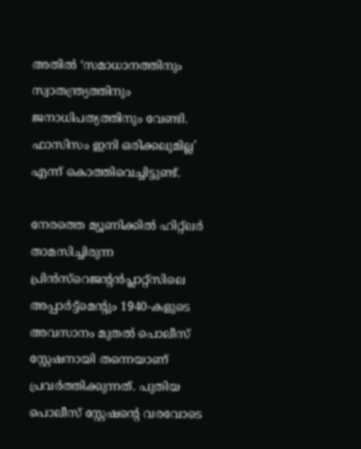അതില്‍ ‘സമാധാനത്തിനും സ്വാതന്ത്ര്യത്തിനും ജനാധിപത്യത്തിനും വേണ്ടി. ഫാസിസം ഇനി ഒരിക്കലുമില്ല’ എന്ന് കൊത്തിവെച്ചിട്ടുണ്ട്.

നേരത്തെ മ്യൂണിക്കില്‍ ഹിറ്റ്ലര്‍ താമസിച്ചിരുന്ന പ്രിന്‍സ്‌റെജന്റന്‍പ്ലാറ്റ്‌സിലെ അപ്പാര്‍ട്ട്‌മെന്റും 1940-കളുടെ അവസാനം മുതല്‍ പൊലീസ് സ്റ്റേഷനായി തന്നെയാണ് പ്രവര്‍ത്തിക്കുന്നത്. പുതിയ പൊലീസ് സ്റ്റേഷന്റെ വരവോടെ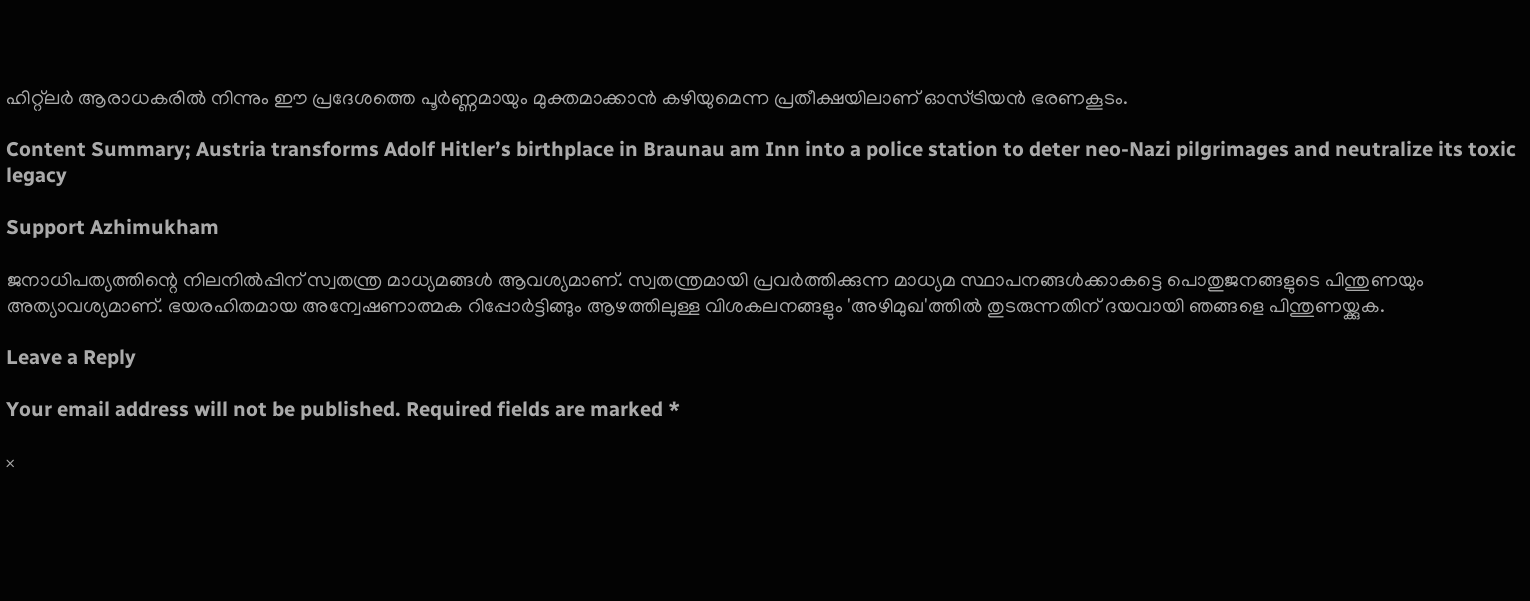ഹിറ്റ്ലര്‍ ആരാധകരില്‍ നിന്നും ഈ പ്രദേശത്തെ പൂര്‍ണ്ണമായും മുക്തമാക്കാന്‍ കഴിയുമെന്ന പ്രതീക്ഷയിലാണ് ഓസ്ട്രിയന്‍ ഭരണകൂടം.

Content Summary; Austria transforms Adolf Hitler’s birthplace in Braunau am Inn into a police station to deter neo-Nazi pilgrimages and neutralize its toxic legacy

Support Azhimukham

ജനാധിപത്യത്തിന്റെ നിലനിൽപ്പിന് സ്വതന്ത്ര മാധ്യമങ്ങൾ ആവശ്യമാണ്. സ്വതന്ത്രമായി പ്രവർത്തിക്കുന്ന മാധ്യമ സ്ഥാപനങ്ങൾക്കാകട്ടെ പൊതുജനങ്ങളുടെ പിന്തുണയും അത്യാവശ്യമാണ്. ഭയരഹിതമായ അന്വേഷണാത്മക റിപ്പോർട്ടിങ്ങും ആഴത്തിലുള്ള വിശകലനങ്ങളും 'അഴിമുഖ'ത്തിൽ തുടരുന്നതിന് ദയവായി ഞങ്ങളെ പിന്തുണയ്ക്കുക.

Leave a Reply

Your email address will not be published. Required fields are marked *

×